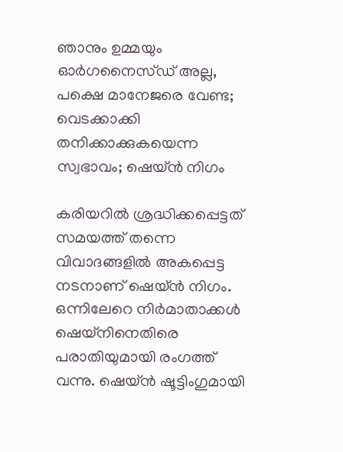ഞാനും ഉമ്മയും ഓർഗനൈസ്ഡ് അല്ല, പക്ഷെ മാനേജരെ വേണ്ട; വെടക്കാക്കി തനിക്കാക്കുകയെന്ന സ്വഭാവം; ഷെയ്ൻ നിഗം

കരിയറിൽ ശ്രദ്ധിക്കപ്പെട്ടത് സമയത്ത് തന്നെ വിവാദങ്ങളിൽ അകപ്പെട്ട നടനാണ് ഷെയ്ൻ നിഗം. ഒന്നിലേറെ നിർമാതാക്കൾ ഷെയ്നിനെതിരെ പരാതിയുമായി രംഗത്ത് വന്നു. ഷെയ്ൻ ഷൂട്ടിംഗുമായി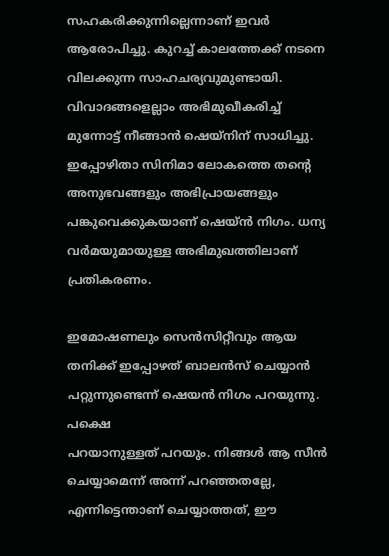സഹകരിക്കുന്നില്ലെന്നാണ് ഇവർ ആരോപിച്ചു. കുറച്ച് കാലത്തേക്ക് നടനെ വിലക്കുന്ന സാഹചര്യവുമുണ്ടായി. വിവാദങ്ങളെല്ലാം അഭിമുഖീകരിച്ച് മുന്നോട്ട് നീങ്ങാൻ ഷെയ്നിന് സാധിച്ചു. ഇപ്പോഴിതാ സിനിമാ ലോകത്തെ തന്റെ അനുഭവങ്ങളും അഭിപ്രായങ്ങളും പങ്കുവെക്കുകയാണ് ഷെയ്ൻ നിഗം. ധന്യ വർമയുമായുള്ള അഭിമുഖത്തിലാണ് പ്രതികരണം.

ഇമോഷണലും സെൻസിറ്റീവും ആയ തനിക്ക് ഇപ്പോഴത് ബാലൻസ് ചെയ്യാൻ പറ്റുന്നുണ്ടെന്ന് ഷെയൻ നിഗം പറയുന്നു. പക്ഷെ
പറയാനുള്ളത് പറയും. നിങ്ങൾ ആ സീൻ ചെയ്യാമെന്ന് അന്ന് പറഞ്ഞതല്ലേ, എന്നിട്ടെന്താണ് ചെയ്യാത്തത്, ഈ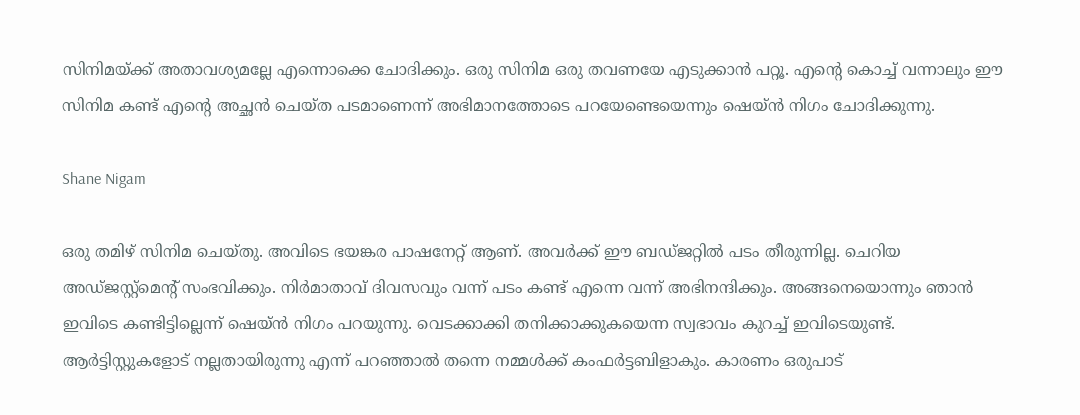സിനിമയ്ക്ക് അതാവശ്യമല്ലേ എന്നൊക്കെ ചോദിക്കും. ഒരു സിനിമ ഒരു തവണയേ എടുക്കാൻ പറ്റൂ. എന്റെ കൊച്ച് വന്നാലും ഈ സിനിമ കണ്ട് എന്റെ അച്ഛൻ ചെയ്ത പടമാണെന്ന് അഭിമാനത്തോടെ പറയേണ്ടെയെന്നും ഷെയ്ൻ നിഗം ചോദിക്കുന്നു.

Shane Nigam

ഒരു തമിഴ് സിനിമ ചെയ്തു. അവിടെ ഭയങ്കര പാഷനേറ്റ് ആണ്. അവർക്ക് ഈ ബഡ്ജറ്റിൽ പടം തീരുന്നില്ല. ചെറിയ അഡ്ജസ്റ്റ്മെന്റ് സംഭവിക്കും. നിർമാതാവ് ദിവസവും വന്ന് പടം കണ്ട് എന്നെ വന്ന് അഭിനന്ദിക്കും. അങ്ങനെയൊന്നും ഞാൻ ഇവിടെ കണ്ടിട്ടില്ലെന്ന് ഷെയ്ൻ നിഗം പറയുന്നു. വെടക്കാക്കി തനിക്കാക്കുകയെന്ന സ്വഭാവം കുറച്ച് ഇവിടെയുണ്ട്. ആർട്ടിസ്റ്റുകളോട് നല്ലതായിരുന്നു എന്ന് പറഞ്ഞാൽ തന്നെ നമ്മൾക്ക് കംഫർട്ടബിളാകും. കാരണം ഒരുപാട്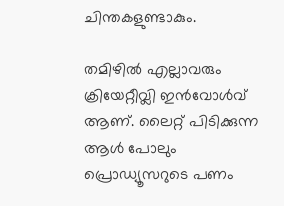ചിന്തകളുണ്ടാകും.

തമിഴിൽ എല്ലാവരും ക്രിയേറ്റീവ്ലി ഇൻവോൾവ് ആണ്. ലൈറ്റ് പിടിക്കുന്ന ആൾ പോലും പ്രൊഡ്യൂസറുടെ പണം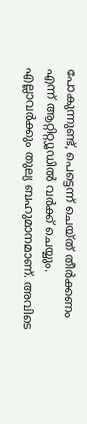പോകുന്നുണ്ട്, പെട്ടെന്ന് ചെയ്ത് തീർക്കണം എന്ന് ആറ്റിറ്റ്യൂഡിൽ വർക്ക് ചെയ്യും. എല്ലാവർക്കും തുല്യ ബഹുമാനമാണ്. അവിടെ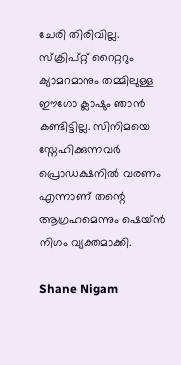ചേരി തിരിവില്ല. സ്ക്രിപ്റ്റ് റൈറ്ററും ക്യാമറമാനും തമ്മിലുള്ള ഈഗോ ക്ലാഷും ഞാൻ കണ്ടിട്ടില്ല. സിനിമയെ സ്നേഹിക്കുന്നവർ പ്രൊഡക്ഷനിൽ വരണം എന്നാണ് തന്റെ ആഗ്രഹമെന്നും ഷെയ്ൻ നിഗം വ്യക്തമാക്കി.

Shane Nigam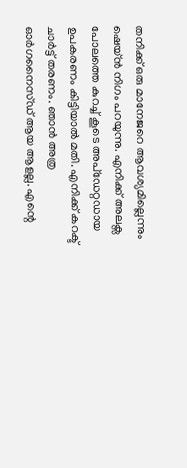തനിക്ക് ഒരു മാനേജറെ ആവശ്യമില്ലെന്നും ഷെയ്ൻ നിഗം പറയുന്നു. എനിക്ക് അലക്സ പോലത്തെ കുറച്ച് കൂടെ അപ്ഡേറ്റഡായ ഉപകരണം കിട്ടിയാൽ മതി. എനിക്ക് കറക്ട് ചാർട്ട് തരണം. ഞാൻ അത്ര ഓർഗനൈസ്ഡ് ആയ ആളല്ല. എന്റെ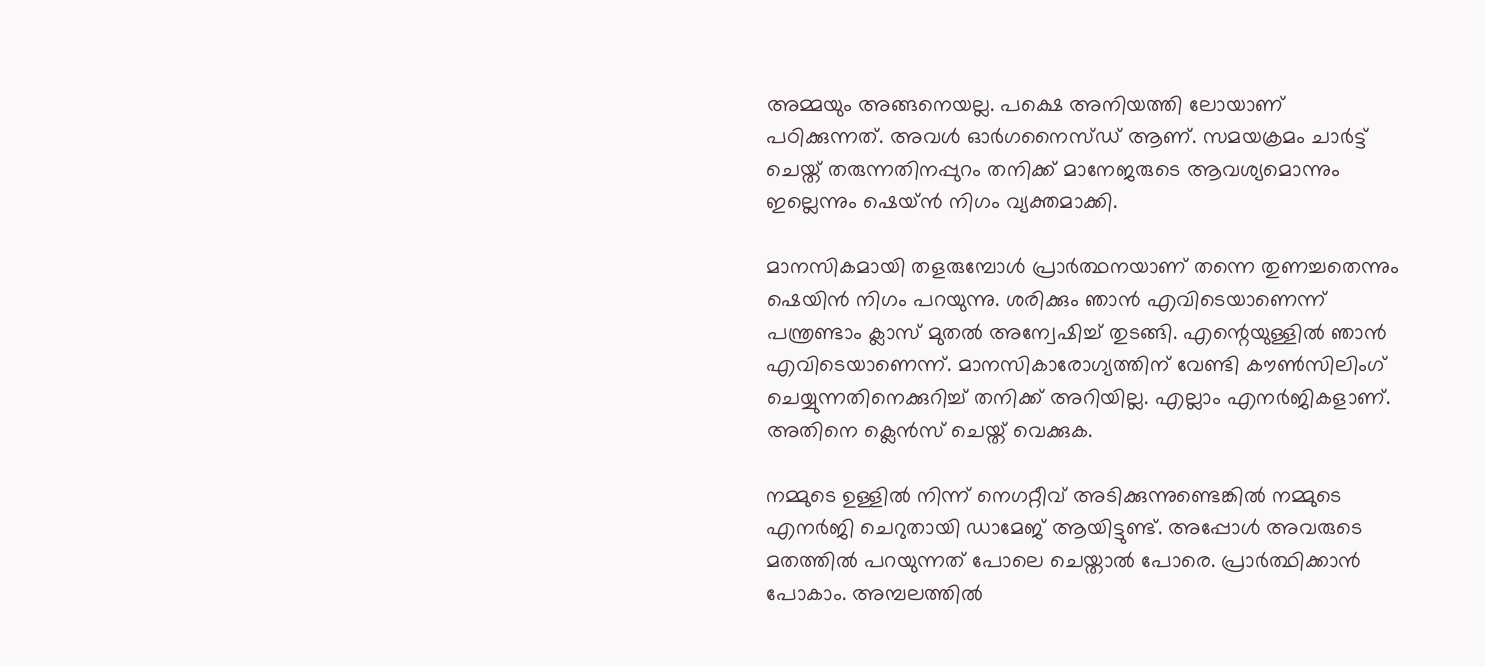അമ്മയും അങ്ങനെയല്ല. പക്ഷെ അനിയത്തി ലോയാണ് പഠിക്കുന്നത്. അവൾ ഓർഗനൈസ്ഡ് ആണ്. സമയക്രമം ചാർട്ട് ചെയ്ത് തരുന്നതിനപ്പുറം തനിക്ക് മാനേജരുടെ ആവശ്യമൊന്നും ഇല്ലെന്നും ഷെയ്ൻ നിഗം വ്യക്തമാക്കി.

മാനസികമായി തളരുമ്പോൾ പ്രാർത്ഥനയാണ് തന്നെ തുണച്ചതെന്നും ഷെയിൻ നിഗം പറയുന്നു. ശരിക്കും ഞാൻ എവിടെയാണെന്ന് പന്ത്രണ്ടാം ക്ലാസ് മുതൽ അന്വേഷിച്ച് തുടങ്ങി. എന്റെയുള്ളിൽ ഞാൻ എവിടെയാണെന്ന്. മാനസികാരോഗ്യത്തിന് വേണ്ടി കൗൺസിലിംഗ് ചെയ്യുന്നതിനെക്കുറിച്ച് തനിക്ക് അറിയില്ല. എല്ലാം എനർജികളാണ്. അതിനെ ക്ലെൻസ് ചെയ്ത് വെക്കുക.

നമ്മുടെ ഉള്ളിൽ നിന്ന് നെഗറ്റീവ് അടിക്കുന്നുണ്ടെങ്കിൽ നമ്മുടെ എനർജി ചെറുതായി ഡാമേജ് ആയിട്ടുണ്ട്. അപ്പോൾ അവരുടെ മതത്തിൽ പറയുന്നത് പോലെ ചെയ്താൽ പോരെ. പ്രാർത്ഥിക്കാൻ പോകാം. അമ്പലത്തിൽ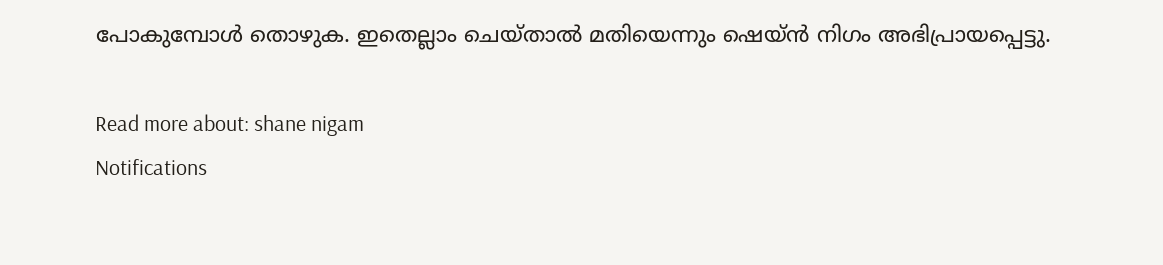പോകുമ്പോൾ തൊഴുക. ഇതെല്ലാം ചെയ്താൽ മതിയെന്നും ഷെയ്ൻ നിഗം അഭിപ്രായപ്പെട്ടു.

Read more about: shane nigam
Notifications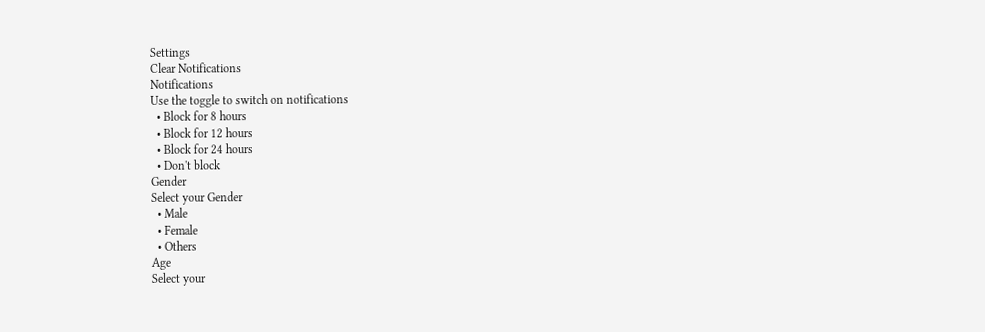Settings
Clear Notifications
Notifications
Use the toggle to switch on notifications
  • Block for 8 hours
  • Block for 12 hours
  • Block for 24 hours
  • Don't block
Gender
Select your Gender
  • Male
  • Female
  • Others
Age
Select your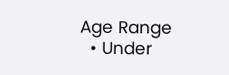Age Range
  • Under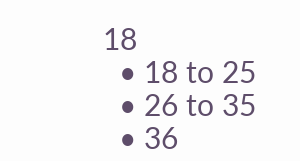18
  • 18 to 25
  • 26 to 35
  • 36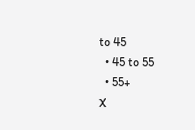to 45
  • 45 to 55
  • 55+
X